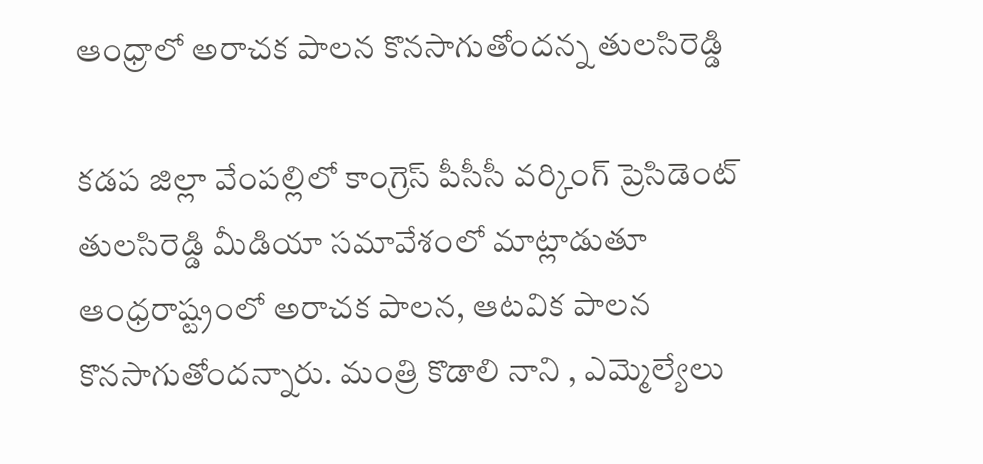ఆంధ్రాలో అరాచక పాలన కొనసాగుతోందన్న తులసిరెడ్డి

కడప జిల్లా వేంపల్లిలో కాంగ్రెస్ పీసీసీ వర్కింగ్ ప్రెసిడెంట్ తులసిరెడ్డి మీడియా సమావేశంలో మాట్లాడుతూ ఆంధ్రరాష్ట్రంలో అరాచక పాలన, ఆటవిక పాలన కొనసాగుతోందన్నారు. మంత్రి కొడాలి నాని , ఎమ్మెల్యేలు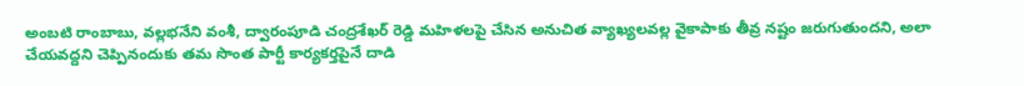అంబటి రాంబాబు, వల్లభనేని వంశీ, ద్వారంపూడి చంద్రశేఖర్ రెడ్డి మహిళలపై చేసిన అనుచిత వ్యాఖ్యలవల్ల వైకాపాకు తీవ్ర నష్టం జరుగుతుందని, అలా చేయవద్దని చెప్పినందుకు తమ సొంత పార్టీ కార్యకర్తపైనే దాడి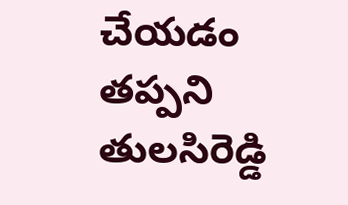చేయడం తప్పని తులసిరెడ్డి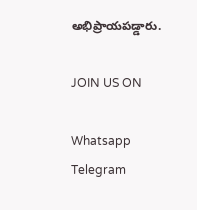అభిప్రాయపడ్డారు.

JOIN US ON

Whatsapp
Telegram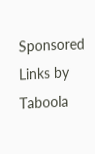Sponsored Links by Taboola